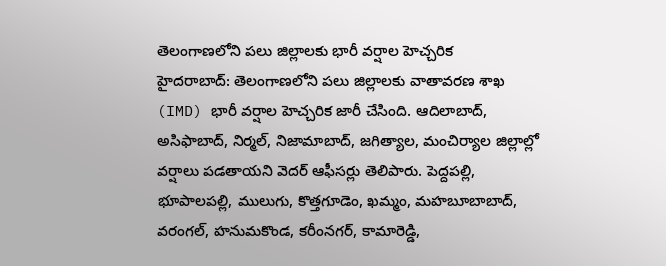తెలంగాణలోని పలు జిల్లాలకు భారీ వర్షాల హెచ్చరిక
హైదరాబాద్: తెలంగాణలోని పలు జిల్లాలకు వాతావరణ శాఖ (IMD) భారీ వర్షాల హెచ్చరిక జారీ చేసింది. ఆదిలాబాద్, అసిఫాబాద్, నిర్మల్, నిజామాబాద్, జగిత్యాల, మంచిర్యాల జిల్లాల్లో వర్షాలు పడతాయని వెదర్ ఆఫీసర్లు తెలిపారు. పెద్దపల్లి, భూపాలపల్లి, ములుగు, కొత్తగూడెం, ఖమ్మం, మహబూబాబాద్, వరంగల్, హనుమకొండ, కరీంనగర్, కామారెడ్డి,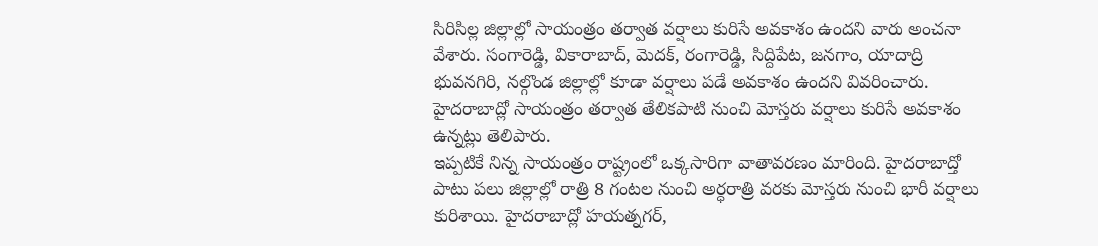సిరిసిల్ల జిల్లాల్లో సాయంత్రం తర్వాత వర్షాలు కురిసే అవకాశం ఉందని వారు అంచనా వేశారు. సంగారెడ్డి, వికారాబాద్, మెదక్, రంగారెడ్డి, సిద్దిపేట, జనగాం, యాదాద్రి భువనగిరి, నల్గొండ జిల్లాల్లో కూడా వర్షాలు పడే అవకాశం ఉందని వివరించారు. హైదరాబాద్లో సాయంత్రం తర్వాత తేలికపాటి నుంచి మోస్తరు వర్షాలు కురిసే అవకాశం ఉన్నట్లు తెలిపారు.
ఇప్పటికే నిన్న సాయంత్రం రాష్ట్రంలో ఒక్కసారిగా వాతావరణం మారింది. హైదరాబాద్తో పాటు పలు జిల్లాల్లో రాత్రి 8 గంటల నుంచి అర్ధరాత్రి వరకు మోస్తరు నుంచి భారీ వర్షాలు కురిశాయి. హైదరాబాద్లో హయత్నగర్,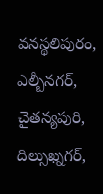వనస్థలిపురం, ఎల్బీనగర్, చైతన్యపురి, దిల్సుఖ్నగర్,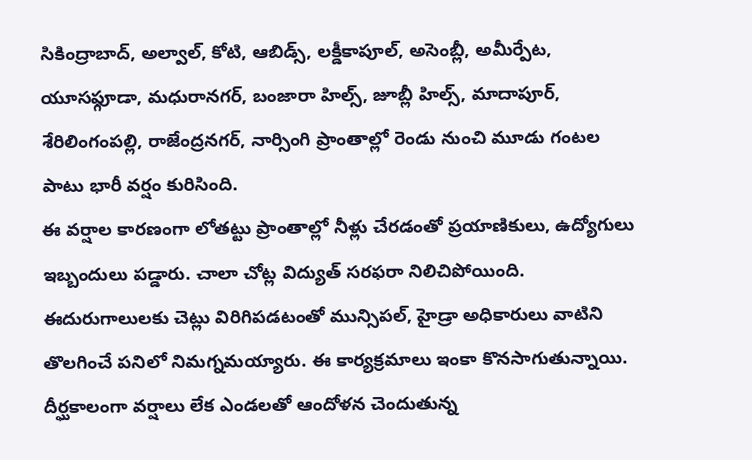సికింద్రాబాద్, అల్వాల్, కోటి, ఆబిడ్స్, లక్డీకాపూల్, అసెంబ్లీ, అమీర్పేట, యూసఫ్గూడా, మధురానగర్, బంజారా హిల్స్, జూబ్లీ హిల్స్, మాదాపూర్, శేరిలింగంపల్లి, రాజేంద్రనగర్, నార్సింగి ప్రాంతాల్లో రెండు నుంచి మూడు గంటల పాటు భారీ వర్షం కురిసింది.
ఈ వర్షాల కారణంగా లోతట్టు ప్రాంతాల్లో నీళ్లు చేరడంతో ప్రయాణికులు, ఉద్యోగులు ఇబ్బందులు పడ్డారు. చాలా చోట్ల విద్యుత్ సరఫరా నిలిచిపోయింది. ఈదురుగాలులకు చెట్లు విరిగిపడటంతో మున్సిపల్, హైడ్రా అధికారులు వాటిని తొలగించే పనిలో నిమగ్నమయ్యారు. ఈ కార్యక్రమాలు ఇంకా కొనసాగుతున్నాయి. దీర్ఘకాలంగా వర్షాలు లేక ఎండలతో ఆందోళన చెందుతున్న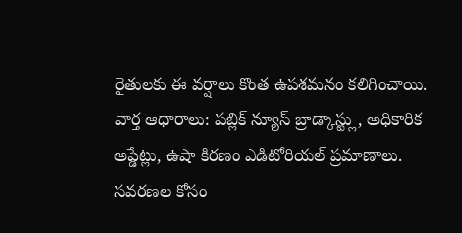రైతులకు ఈ వర్షాలు కొంత ఉపశమనం కలిగించాయి.
వార్త ఆధారాలు: పబ్లిక్ న్యూస్ బ్రాడ్కాస్ట్లు, అధికారిక అప్డేట్లు, ఉషా కిరణం ఎడిటోరియల్ ప్రమాణాలు.
సవరణల కోసం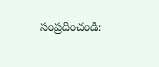సంప్రదించండి: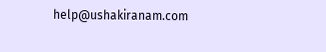help@ushakiranam.com